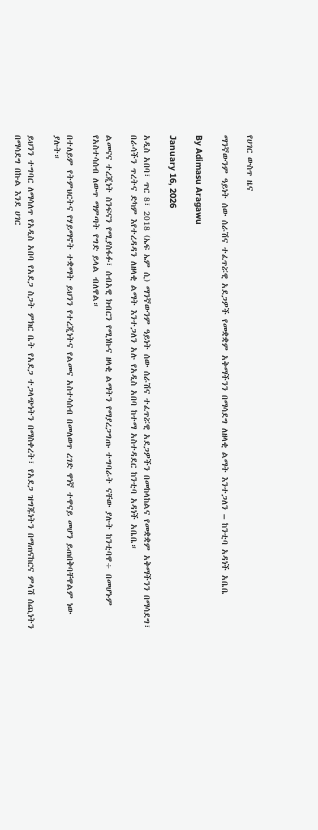የሀገር ውስጥ ዜና

ማንኛውንም ዓይነት ሰው ሰራሽና ተፈጥሯዊ አደጋዎች የመቋቋም አቅማችንን በማሳደግ ለዘላቂ ልማት እንተጋለን – ከንቲባ አዳነች አቤቤ

By Adimasu Aragawu

January 16, 2026

አዲስ አበባ፣ ጥር 8፣ 2018 (ኤፍ ኤም ሲ) ማንኛውንም ዓይነት ሰው ሰራሽና ተፈጥሯዊ አደጋዎችን በመከላከልና የመቋቋም አቅማችንን በማሳደግ፣ በራሳችን ጥረትና ድካም እየተረዳዳን ለዘላቂ ልማት እንተጋለን አሉ የአዲስ አበባ ከተማ አስተዳደር ከንቲባ አዳነች አቤቤ።

ልመናና ተረጂነት ስንፍናን የሚያስፋፉ፣ ሰብአዊ ክብርን የሚነኩና ዘላቂ ልማትን የማያረጋግጡ ተግባራት ናቸው ያሉት ከንቲባዋ÷ በመሆኑም የአስተሳሰብ ለውጥ ማምጣት የግድ ይላል ብለዋል።

በተለይም የትምህርትና የሃይማኖት ተቋማት ይህንን የተረጂነትና የልመና አስተሳሰብ በመለወጥ ረገድ ዋነኛ ተዋናይ መሆን ይጠበቅባቸዋልም ነው ያሉት።

ይህንን ተግባር ለማሳለጥ የአዲስ አበባ የአደጋ ስጋት ምክር ቤት የአደጋ ተጋላጭነትን በማስቀረት፣ የአደጋ ዝግጁነትን በማጠናከርና ምላሽ ሰጪነትን በማሳደግ በኩል እንደ ሀገር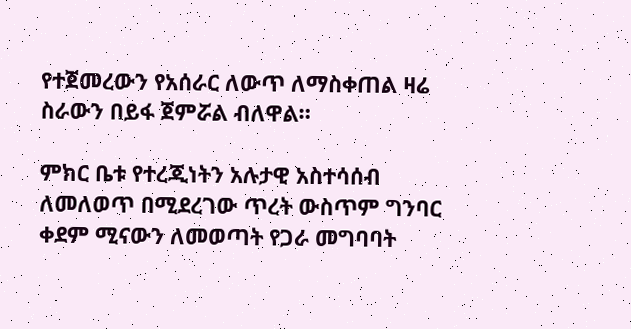የተጀመረውን የአሰራር ለውጥ ለማስቀጠል ዛሬ ስራውን በይፋ ጀምሯል ብለዋል።

ምክር ቤቱ የተረጂነትን አሉታዊ አስተሳሰብ ለመለወጥ በሚደረገው ጥረት ውስጥም ግንባር ቀደም ሚናውን ለመወጣት የጋራ መግባባት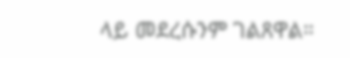ላይ መደረሱንም ገልጸዋል።